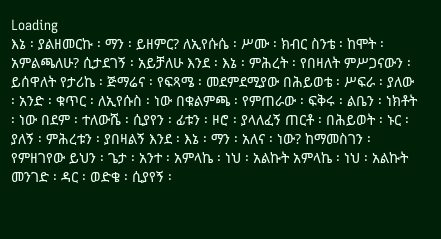Loading
እኔ ፡ ያልዘመርኩ ፡ ማን ፡ ይዘምር? ለኢየሱሴ ፡ ሥሙ ፡ ክብር ስንቴ ፡ ከሞት ፡ አምልጫለሁ? ሲታደገኝ ፡ አይቻለሁ እንደ ፡ እኔ ፡ ምሕረት ፡ የበዛለት ምሥጋናውን ፡ ይሰዋለት የታሪኬ ፡ ጅማሬና ፡ የፍጻሜ ፡ መደምደሚያው በሕይወቴ ፡ ሥፍራ ፡ ያለው ፡ አንድ ፡ ቁጥር ፡ ለኢየሱስ ፡ ነው በቁልምጫ ፡ የምጠራው ፡ ፍቅሩ ፡ ልቤን ፡ ነክቶት ፡ ነው በደም ፡ ተለውሼ ፡ ሲያየን ፡ ፊቱን ፡ ዞሮ ፡ ያላለፈኝ ጠርቶ ፡ በሕይወት ፡ ኑር ፡ ያለኝ ፡ ምሕረቱን ፡ ያበዛልኝ እንደ ፡ እኔ ፡ ማን ፡ አለና ፡ ነው? ከማመስገን ፡ የምዘገየው ይህን ፡ ጌታ ፡ አንተ ፡ አምላኬ ፡ ነህ ፡ አልኩት አምላኬ ፡ ነህ ፡ አልኩት መንገድ ፡ ዳር ፡ ወድቄ ፡ ሲያየኝ ፡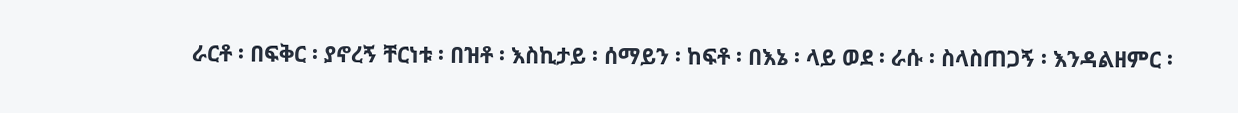ራርቶ ፡ በፍቅር ፡ ያኖረኝ ቸርነቱ ፡ በዝቶ ፡ እስኪታይ ፡ ሰማይን ፡ ከፍቶ ፡ በእኔ ፡ ላይ ወደ ፡ ራሱ ፡ ስላስጠጋኝ ፡ እንዳልዘምር ፡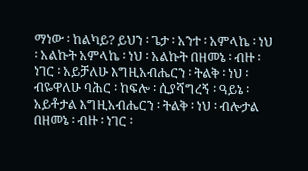ማነው ፡ ከልካይ? ይህን ፡ ጌታ ፡ አንተ ፡ አምላኬ ፡ ነህ ፡ አልኩት አምላኬ ፡ ነህ ፡ አልኩት በዘመኔ ፡ ብዙ ፡ ነገር ፡ አይቻለሁ እግዚአብሔርን ፡ ትልቅ ፡ ነህ ፡ ብዬዋለሁ ባሕር ፡ ከፍሎ ፡ ሲያሻግረኝ ፡ ዓይኔ ፡ አይቶታል እግዚአብሔርን ፡ ትልቅ ፡ ነህ ፡ ብሎታል በዘመኔ ፡ ብዙ ፡ ነገር ፡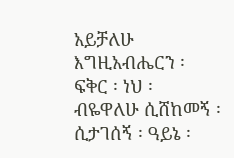አይቻለሁ እግዚአብሔርን ፡ ፍቅር ፡ ነህ ፡ ብዬዋለሁ ሲሸከመኝ ፡ ሲታገሰኝ ፡ ዓይኔ ፡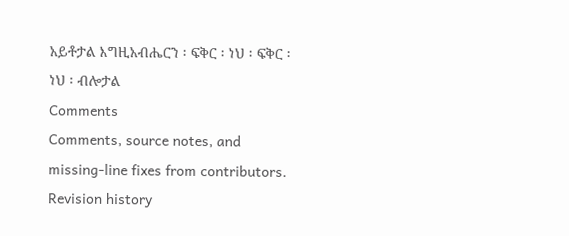አይቶታል እግዚአብሔርን ፡ ፍቅር ፡ ነህ ፡ ፍቅር ፡ ነህ ፡ ብሎታል
Comments
Comments, source notes, and missing-line fixes from contributors.
Revision history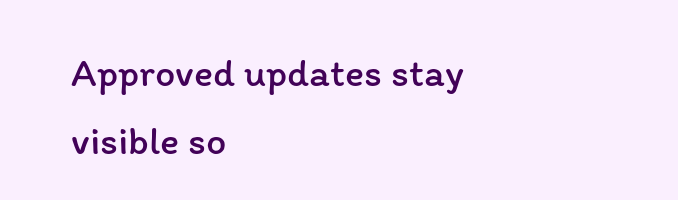Approved updates stay visible so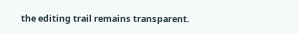the editing trail remains transparent.